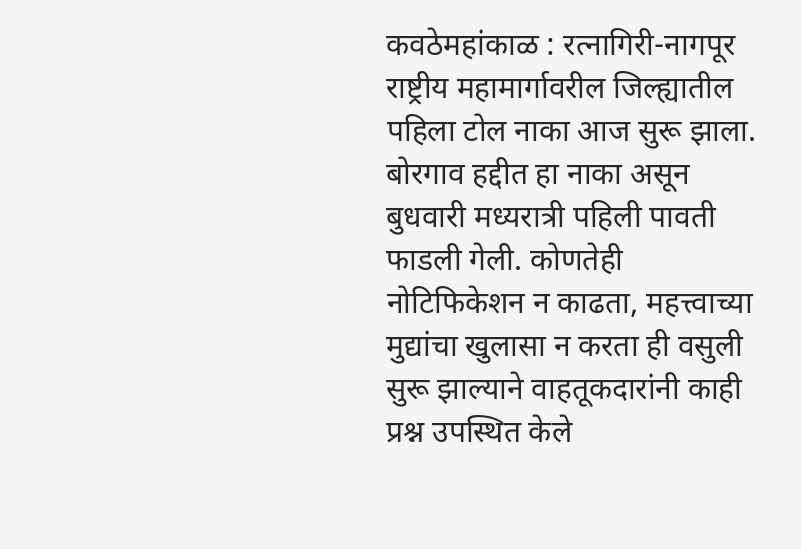कवठेमहांकाळ : रत्नागिरी-नागपूर राष्ट्रीय महामार्गावरील जिल्ह्यातील पहिला टोल नाका आज सुरू झाला. बोरगाव हद्दीत हा नाका असून बुधवारी मध्यरात्री पहिली पावती फाडली गेली. कोणतेही नोटिफिकेशन न काढता, महत्त्वाच्या मुद्यांचा खुलासा न करता ही वसुली सुरू झाल्याने वाहतूकदारांनी काही प्रश्न उपस्थित केले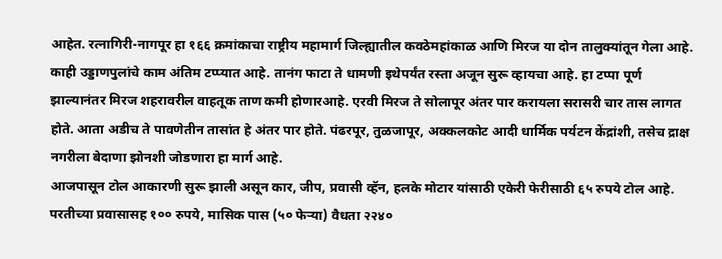आहेत. रत्नागिरी-नागपूर हा १६६ क्रमांकाचा राष्ट्रीय महामार्ग जिल्ह्यातील कवठेमहांकाळ आणि मिरज या दोन तालुक्यांतून गेला आहे. काही उड्डाणपुलांचे काम अंतिम टप्प्यात आहे. तानंग फाटा ते धामणी इथेपर्यंत रस्ता अजून सुरू व्हायचा आहे. हा टप्पा पूर्ण झाल्यानंतर मिरज शहरावरील वाहतूक ताण कमी होणारआहे. एरवी मिरज ते सोलापूर अंतर पार करायला सरासरी चार तास लागत होते. आता अडीच ते पावणेतीन तासांत हे अंतर पार होते. पंढरपूर, तुळजापूर, अक्कलकोट आदी धार्मिक पर्यटन केंद्रांशी, तसेच द्राक्ष नगरीला बेदाणा झोनशी जोडणारा हा मार्ग आहे.
आजपासून टोल आकारणी सुरू झाली असून कार, जीप, प्रवासी व्हॅन, हलके मोटार यांसाठी एकेरी फेरीसाठी ६५ रुपये टोल आहे. परतीच्या प्रवासासह १०० रुपये, मासिक पास (५० फेऱ्या) वैधता २२४०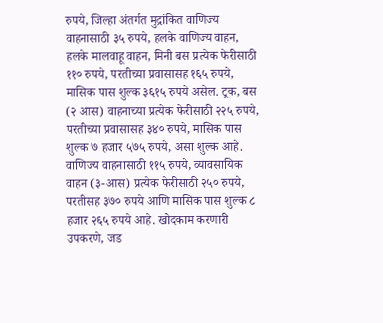रुपये, जिल्हा अंतर्गत मुद्रांकित वाणिज्य वाहनासाठी ३५ रुपये, हलके वाणिज्य वाहन, हलके मालवाहू वाहन, मिनी बस प्रत्येक फेरीसाठी ११० रुपये, परतीच्या प्रवासासह १६५ रुपये, मासिक पास शुल्क ३६१५ रुपये असेल. ट्रक, बस (२ आस) वाहनाच्या प्रत्येक फेरीसाठी २२५ रुपये, परतीच्या प्रवासासह ३४० रुपये, मासिक पास शुल्क ७ हजार ५७५ रुपये, असा शुल्क आहे. वाणिज्य वाहनासाठी ११५ रुपये, व्यावसायिक वाहन (३-आस) प्रत्येक फेरीसाठी २५० रुपये, परतीसह ३७० रुपये आणि मासिक पास शुल्क ८ हजार २६५ रुपये आहे. खोदकाम करणारी उपकरणे, जड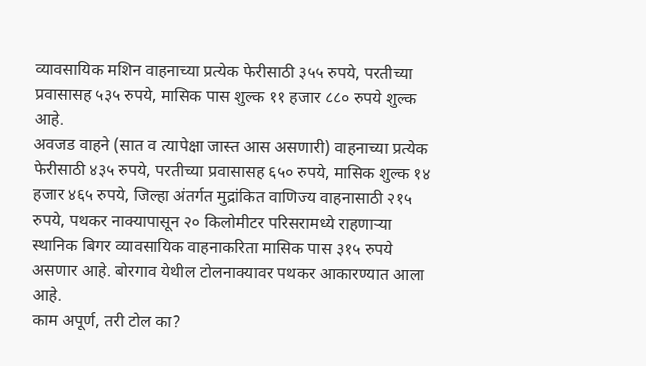व्यावसायिक मशिन वाहनाच्या प्रत्येक फेरीसाठी ३५५ रुपये, परतीच्या प्रवासासह ५३५ रुपये, मासिक पास शुल्क ११ हजार ८८० रुपये शुल्क आहे.
अवजड वाहने (सात व त्यापेक्षा जास्त आस असणारी) वाहनाच्या प्रत्येक फेरीसाठी ४३५ रुपये, परतीच्या प्रवासासह ६५० रुपये, मासिक शुल्क १४ हजार ४६५ रुपये, जिल्हा अंतर्गत मुद्रांकित वाणिज्य वाहनासाठी २१५ रुपये, पथकर नाक्यापासून २० किलोमीटर परिसरामध्ये राहणाऱ्या स्थानिक बिगर व्यावसायिक वाहनाकरिता मासिक पास ३१५ रुपये असणार आहे. बोरगाव येथील टोलनाक्यावर पथकर आकारण्यात आला आहे.
काम अपूर्ण, तरी टोल का?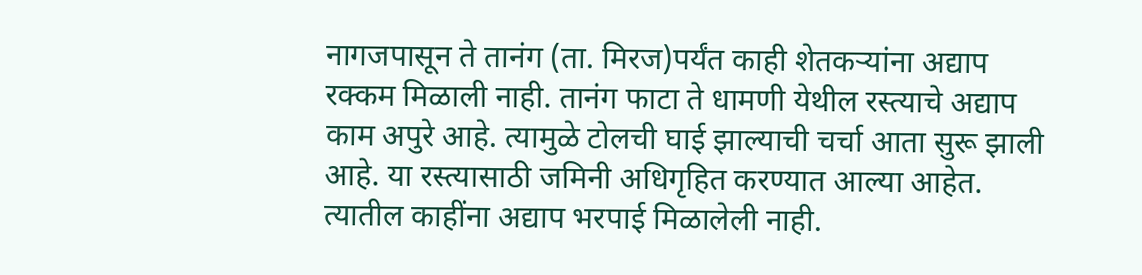नागजपासून ते तानंग (ता. मिरज)पर्यंत काही शेतकऱ्यांना अद्याप रक्कम मिळाली नाही. तानंग फाटा ते धामणी येथील रस्त्याचे अद्याप काम अपुरे आहे. त्यामुळे टोलची घाई झाल्याची चर्चा आता सुरू झाली आहे. या रस्त्यासाठी जमिनी अधिगृहित करण्यात आल्या आहेत. त्यातील काहींना अद्याप भरपाई मिळालेली नाही.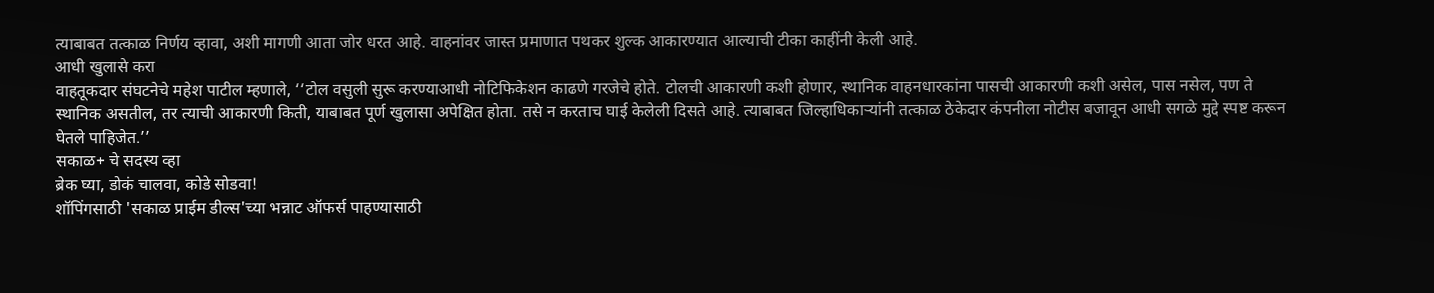त्याबाबत तत्काळ निर्णय व्हावा, अशी मागणी आता जोर धरत आहे. वाहनांवर जास्त प्रमाणात पथकर शुल्क आकारण्यात आल्याची टीका काहींनी केली आहे.
आधी खुलासे करा
वाहतूकदार संघटनेचे महेश पाटील म्हणाले, ‘‘टोल वसुली सुरू करण्याआधी नोटिफिकेशन काढणे गरजेचे होते. टोलची आकारणी कशी होणार, स्थानिक वाहनधारकांना पासची आकारणी कशी असेल, पास नसेल, पण ते स्थानिक असतील, तर त्याची आकारणी किती, याबाबत पूर्ण खुलासा अपेक्षित होता. तसे न करताच घाई केलेली दिसते आहे. त्याबाबत जिल्हाधिकाऱ्यांनी तत्काळ ठेकेदार कंपनीला नोटीस बजावून आधी सगळे मुद्दे स्पष्ट करून घेतले पाहिजेत.’’
सकाळ+ चे सदस्य व्हा
ब्रेक घ्या, डोकं चालवा, कोडे सोडवा!
शॉपिंगसाठी 'सकाळ प्राईम डील्स'च्या भन्नाट ऑफर्स पाहण्यासाठी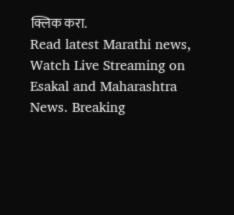क्लिक करा.
Read latest Marathi news, Watch Live Streaming on Esakal and Maharashtra News. Breaking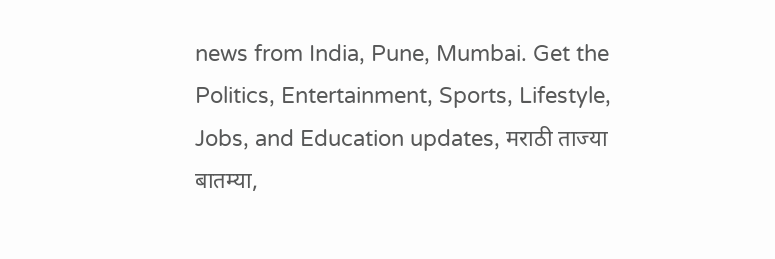news from India, Pune, Mumbai. Get the Politics, Entertainment, Sports, Lifestyle, Jobs, and Education updates, मराठी ताज्या बातम्या,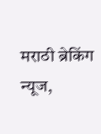मराठी ब्रेकिंग न्यूज,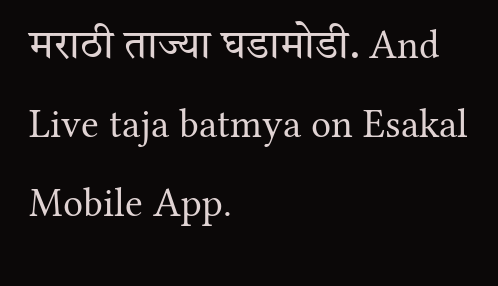मराठी ताज्या घडामोडी. And Live taja batmya on Esakal Mobile App.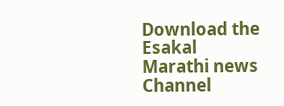Download the Esakal Marathi news Channel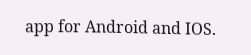app for Android and IOS.